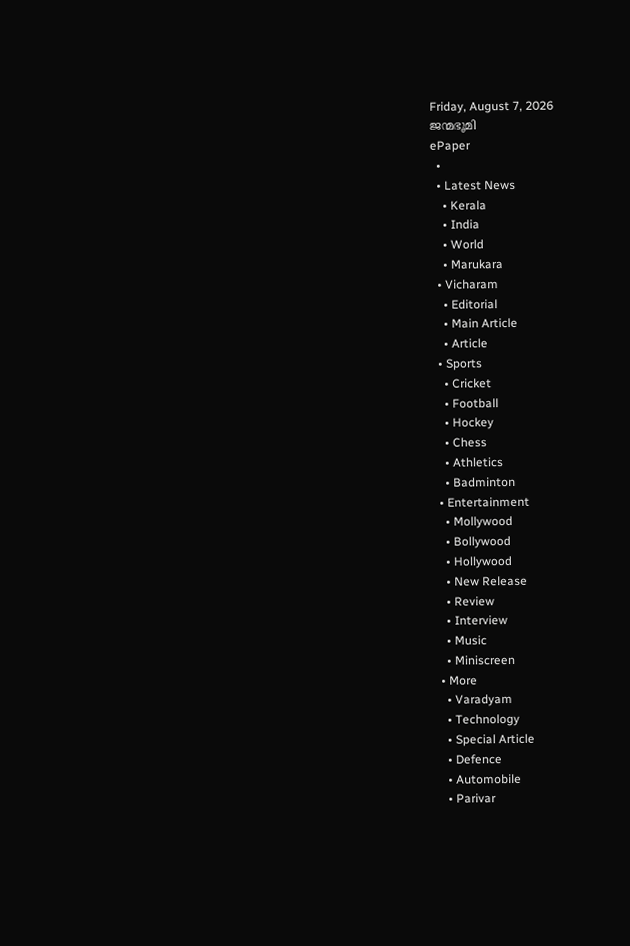Friday, August 7, 2026
ജന്മഭൂമി
ePaper
  •
  • Latest News
    • Kerala
    • India
    • World
    • Marukara
  • Vicharam
    • Editorial
    • Main Article
    • Article
  • Sports
    • Cricket
    • Football
    • Hockey
    • Chess
    • Athletics
    • Badminton
  • Entertainment
    • Mollywood
    • Bollywood
    • Hollywood
    • New Release
    • Review
    • Interview
    • Music
    • Miniscreen
  • More
    • Varadyam
    • Technology
    • Special Article
    • Defence
    • Automobile
    • Parivar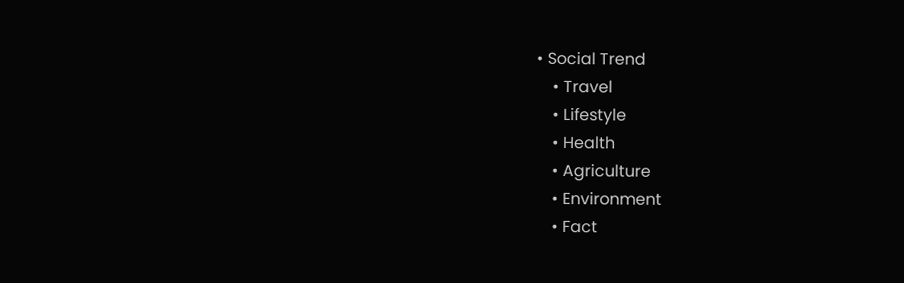• Social Trend
    • Travel
    • Lifestyle
    • Health
    • Agriculture
    • Environment
    • Fact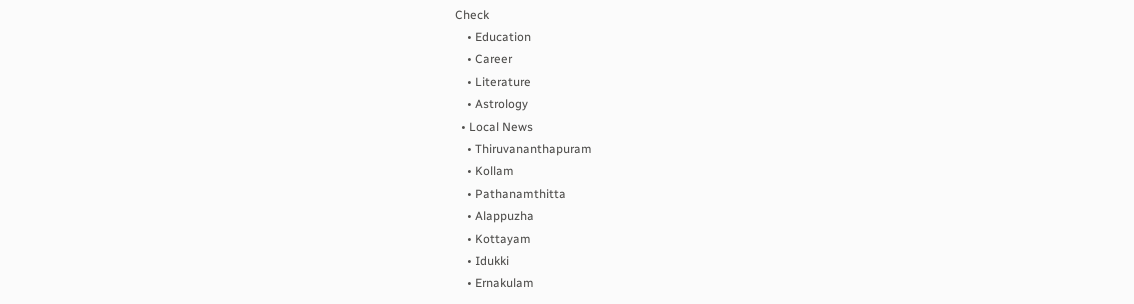Check
    • Education
    • Career
    • Literature
    • Astrology
  • Local News
    • Thiruvananthapuram
    • Kollam
    • Pathanamthitta
    • Alappuzha
    • Kottayam
    • Idukki
    • Ernakulam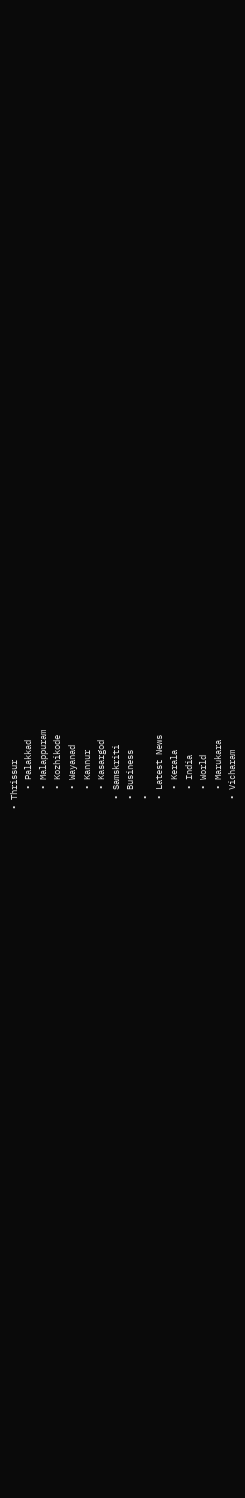• Thrissur
    • Palakkad
    • Malappuram
    • Kozhikode
    • Wayanad
    • Kannur
    • Kasargod
  • Samskriti
  • Business
  •
  • Latest News
    • Kerala
    • India
    • World
    • Marukara
  • Vicharam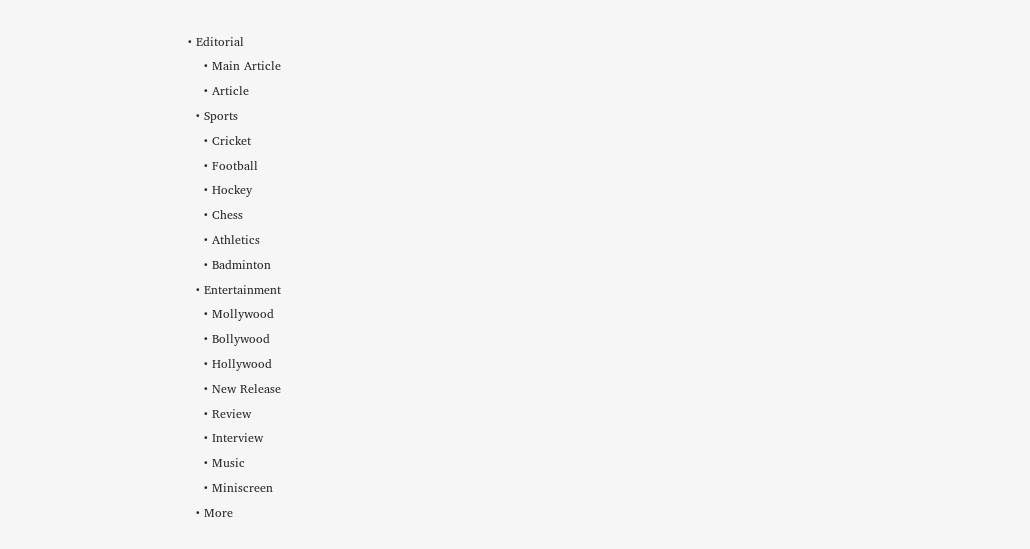• Editorial
    • Main Article
    • Article
  • Sports
    • Cricket
    • Football
    • Hockey
    • Chess
    • Athletics
    • Badminton
  • Entertainment
    • Mollywood
    • Bollywood
    • Hollywood
    • New Release
    • Review
    • Interview
    • Music
    • Miniscreen
  • More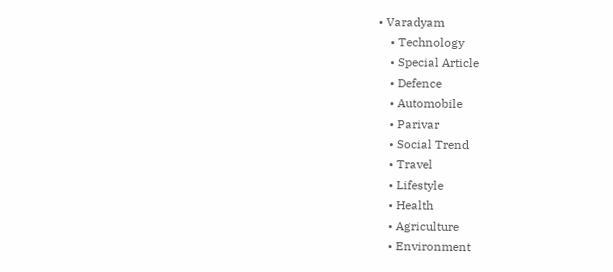• Varadyam
    • Technology
    • Special Article
    • Defence
    • Automobile
    • Parivar
    • Social Trend
    • Travel
    • Lifestyle
    • Health
    • Agriculture
    • Environment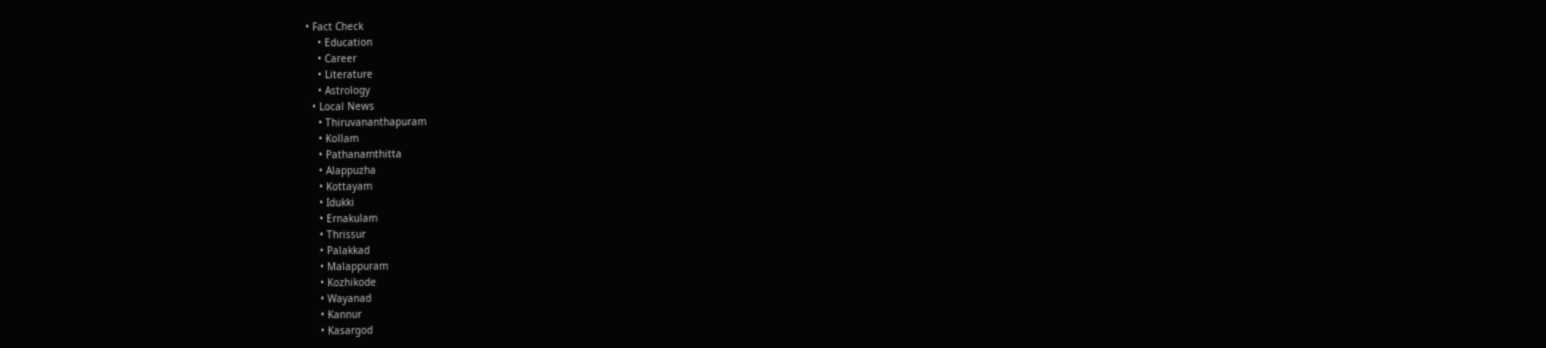• Fact Check
    • Education
    • Career
    • Literature
    • Astrology
  • Local News
    • Thiruvananthapuram
    • Kollam
    • Pathanamthitta
    • Alappuzha
    • Kottayam
    • Idukki
    • Ernakulam
    • Thrissur
    • Palakkad
    • Malappuram
    • Kozhikode
    • Wayanad
    • Kannur
    • Kasargod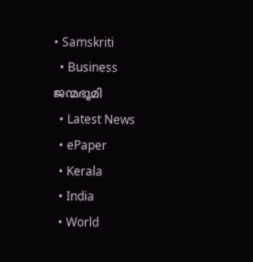• Samskriti
  • Business
ജന്മഭൂമി
  • Latest News
  • ePaper
  • Kerala
  • India
  • World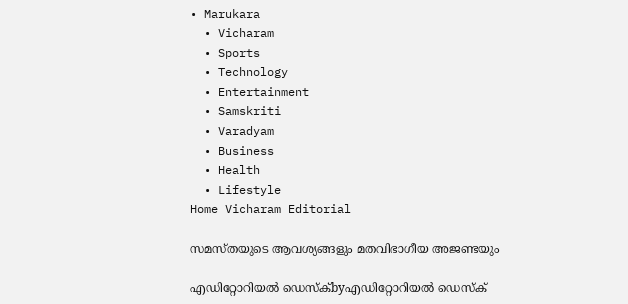• Marukara
  • Vicharam
  • Sports
  • Technology
  • Entertainment
  • Samskriti
  • Varadyam
  • Business
  • Health
  • Lifestyle
Home Vicharam Editorial

സമസ്തയുടെ ആവശ്യങ്ങളും മതവിഭാഗീയ അജണ്ടയും

എഡിറ്റോറിയൽ ഡെസ്ക്byഎഡിറ്റോറിയൽ ഡെസ്ക്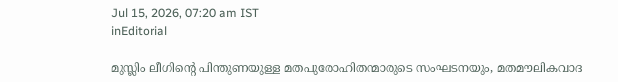Jul 15, 2026, 07:20 am IST
inEditorial

മുസ്ലിം ലീഗിന്റെ പിന്തുണയുള്ള മതപുരോഹിതന്മാരുടെ സംഘടനയും, മതമൗലികവാദ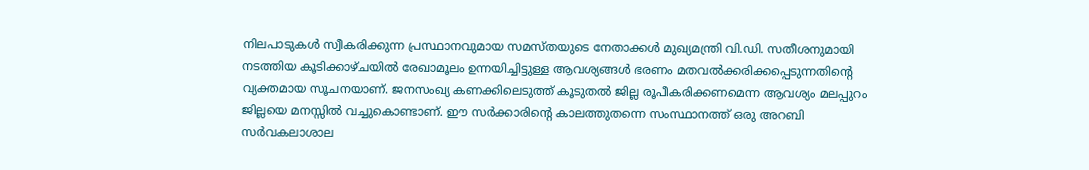നിലപാടുകള്‍ സ്വീകരിക്കുന്ന പ്രസ്ഥാനവുമായ സമസ്തയുടെ നേതാക്കള്‍ മുഖ്യമന്ത്രി വി.ഡി. സതീശനുമായി നടത്തിയ കൂടിക്കാഴ്ചയില്‍ രേഖാമൂലം ഉന്നയിച്ചിട്ടുള്ള ആവശ്യങ്ങള്‍ ഭരണം മതവല്‍ക്കരിക്കപ്പെടുന്നതിന്റെ വ്യക്തമായ സൂചനയാണ്. ജനസംഖ്യ കണക്കിലെടുത്ത് കൂടുതല്‍ ജില്ല രൂപീകരിക്കണമെന്ന ആവശ്യം മലപ്പുറം ജില്ലയെ മനസ്സില്‍ വച്ചുകൊണ്ടാണ്. ഈ സര്‍ക്കാരിന്റെ കാലത്തുതന്നെ സംസ്ഥാനത്ത് ഒരു അറബി സര്‍വകലാശാല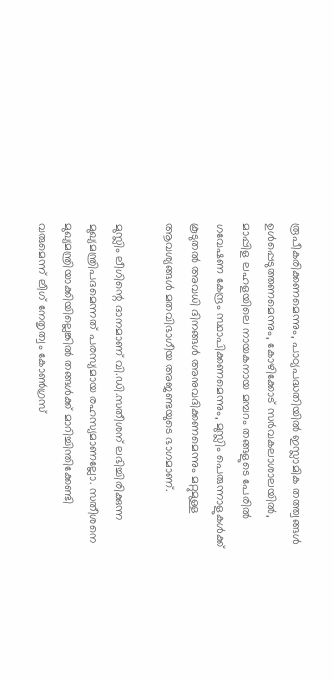രൂപീകരിക്കണമെന്നും, പാഠ്യപദ്ധതിയില്‍ ഇസ്ലാമിക തത്ത്വങ്ങള്‍ ഉള്‍പ്പെടുത്തണമെന്നും, കോഴിക്കോട് സര്‍വകലാശാലയില്‍, മാപ്പിള ലഹളയിലെ നായകനായ മമ്പറം തങ്ങളുടെ പേരില്‍ ഗവേഷണ കേന്ദ്രം സ്ഥാപിക്കണമെന്നും, മുസ്ലിം പെരുന്നാളുകള്‍ക്ക് കൂടുതല്‍ അവധി ദിനങ്ങള്‍ അനുവദിക്കണമെന്നും മറ്റുമുള്ള ആവശ്യങ്ങള്‍ മതവിഭാഗീയ അജണ്ടയുടെ ഭാഗമാണ്.

മുസ്ലിം ലീഗിന്റെ ദാനമാണ് വി.ഡി.സതീശന് ലഭിച്ചിരിക്കുന്ന മുഖ്യമന്ത്രിപദമെന്നത് പരസ്യമായ രഹസ്യമാണല്ലോ. സതീശനെ മുഖ്യമന്ത്രിയാക്കിയില്ലെങ്കില്‍ തങ്ങള്‍ക്ക് മാറിച്ചിന്തിക്കേണ്ടി വരുമെന്ന് ലീഗ് നേതൃത്വം കോണ്‍ഗ്രസ്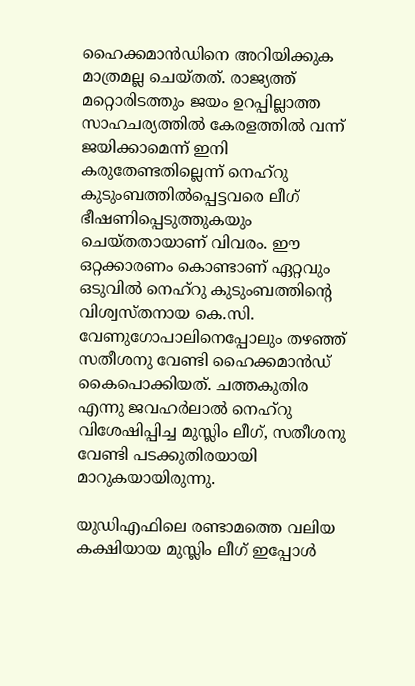ഹൈക്കമാന്‍ഡിനെ അറിയിക്കുക മാത്രമല്ല ചെയ്തത്. രാജ്യത്ത് മറ്റൊരിടത്തും ജയം ഉറപ്പില്ലാത്ത സാഹചര്യത്തില്‍ കേരളത്തില്‍ വന്ന് ജയിക്കാമെന്ന് ഇനി കരുതേണ്ടതില്ലെന്ന് നെഹ്‌റു കുടുംബത്തില്‍പ്പെട്ടവരെ ലീഗ് ഭീഷണിപ്പെടുത്തുകയും ചെയ്തതായാണ് വിവരം. ഈ ഒറ്റക്കാരണം കൊണ്ടാണ് ഏറ്റവും ഒടുവില്‍ നെഹ്‌റു കുടുംബത്തിന്റെ വിശ്വസ്തനായ കെ.സി. വേണുഗോപാലിനെപ്പോലും തഴഞ്ഞ് സതീശനു വേണ്ടി ഹൈക്കമാന്‍ഡ് കൈപൊക്കിയത്. ചത്തകുതിര എന്നു ജവഹര്‍ലാല്‍ നെഹ്റു വിശേഷിപ്പിച്ച മുസ്ലിം ലീഗ്, സതീശനു വേണ്ടി പടക്കുതിരയായി മാറുകയായിരുന്നു.

യുഡിഎഫിലെ രണ്ടാമത്തെ വലിയ കക്ഷിയായ മുസ്ലിം ലീഗ് ഇപ്പോള്‍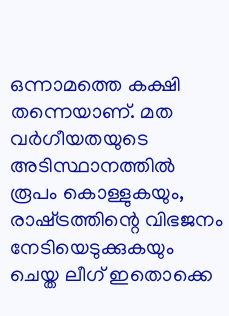ഒന്നാമത്തെ കക്ഷി തന്നെയാണ്. മത വര്‍ഗീയതയുടെ അടിസ്ഥാനത്തില്‍ രൂപം കൊള്ളുകയും, രാഷ്‌ട്രത്തിന്റെ വിഭജനം നേടിയെടുക്കുകയും ചെയ്ത ലീഗ് ഇതൊക്കെ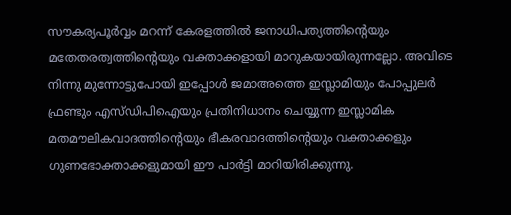സൗകര്യപൂര്‍വ്വം മറന്ന് കേരളത്തില്‍ ജനാധിപത്യത്തിന്റെയും മതേതരത്വത്തിന്റെയും വക്താക്കളായി മാറുകയായിരുന്നല്ലോ. അവിടെ നിന്നു മുന്നോട്ടുപോയി ഇപ്പോള്‍ ജമാഅത്തെ ഇസ്ലാമിയും പോപ്പുലര്‍ ഫ്രണ്ടും എസ്ഡിപിഐയും പ്രതിനിധാനം ചെയ്യുന്ന ഇസ്ലാമിക മതമൗലികവാദത്തിന്റെയും ഭീകരവാദത്തിന്റെയും വക്താക്കളും ഗുണഭോക്താക്കളുമായി ഈ പാര്‍ട്ടി മാറിയിരിക്കുന്നു.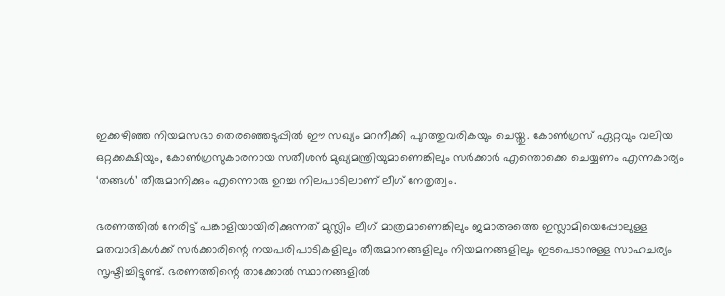ഇക്കഴിഞ്ഞ നിയമസഭാ തെരഞ്ഞെടുപ്പില്‍ ഈ സഖ്യം മറനീക്കി പുറത്തുവരികയും ചെയ്തു. കോണ്‍ഗ്രസ് ഏറ്റവും വലിയ ഒറ്റക്കക്ഷിയും, കോണ്‍ഗ്രസുകാരനായ സതീശന്‍ മുഖ്യമന്ത്രിയുമാണെങ്കിലും സര്‍ക്കാര്‍ എന്തൊക്കെ ചെയ്യണം എന്നകാര്യം ‘തങ്ങള്‍’ തീരുമാനിക്കും എന്നൊരു ഉറച്ച നിലപാടിലാണ് ലീഗ് നേതൃത്വം.

ഭരണത്തില്‍ നേരിട്ട് പങ്കാളിയായിരിക്കുന്നത് മുസ്ലിം ലീഗ് മാത്രമാണെങ്കിലും ജമാഅത്തെ ഇസ്ലാമിയെപ്പോലുള്ള മതവാദികള്‍ക്ക് സര്‍ക്കാരിന്റെ നയപരിപാടികളിലും തീരുമാനങ്ങളിലും നിയമനങ്ങളിലും ഇടപെടാനുള്ള സാഹചര്യം സൃഷ്ടിച്ചിട്ടുണ്ട്. ഭരണത്തിന്റെ താക്കോല്‍ സ്ഥാനങ്ങളില്‍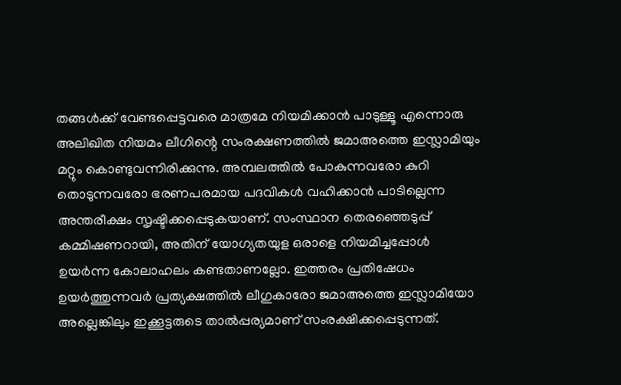തങ്ങള്‍ക്ക് വേണ്ടപ്പെട്ടവരെ മാത്രമേ നിയമിക്കാന്‍ പാടുള്ളൂ എന്നൊരു അലിഖിത നിയമം ലീഗിന്റെ സംരക്ഷണത്തില്‍ ജമാഅത്തെ ഇസ്ലാമിയും മറ്റും കൊണ്ടുവന്നിരിക്കുന്നു. അമ്പലത്തില്‍ പോകുന്നവരോ കുറി തൊടുന്നവരോ ഭരണപരമായ പദവികള്‍ വഹിക്കാന്‍ പാടില്ലെന്ന അന്തരീക്ഷം സൃഷ്ടിക്കപ്പെടുകയാണ്. സംസ്ഥാന തെരഞ്ഞെടുപ്പ് കമ്മിഷണറായി, അതിന് യോഗ്യതയുള ഒരാളെ നിയമിച്ചപ്പോള്‍ ഉയര്‍ന്ന കോലാഹലം കണ്ടതാണല്ലോ. ഇത്തരം പ്രതിഷേധം ഉയര്‍ത്തുന്നവര്‍ പ്രത്യക്ഷത്തില്‍ ലീഗുകാരോ ജമാഅത്തെ ഇസ്ലാമിയോ അല്ലെങ്കിലും ഇക്കൂട്ടരുടെ താല്‍പ്പര്യമാണ് സംരക്ഷിക്കപ്പെടുന്നത്.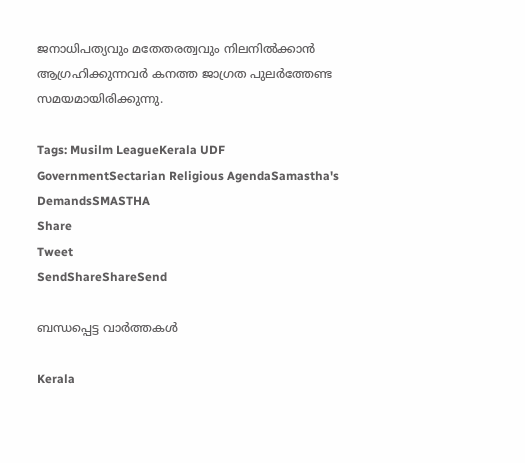ജനാധിപത്യവും മതേതരത്വവും നിലനില്‍ക്കാന്‍ ആഗ്രഹിക്കുന്നവര്‍ കനത്ത ജാഗ്രത പുലര്‍ത്തേണ്ട സമയമായിരിക്കുന്നു.

Tags: Musilm LeagueKerala UDF GovernmentSectarian Religious AgendaSamastha's DemandsSMASTHA
Share
Tweet
SendShareShareSend

ബന്ധപ്പെട്ട വാര്‍ത്തകള്‍

Kerala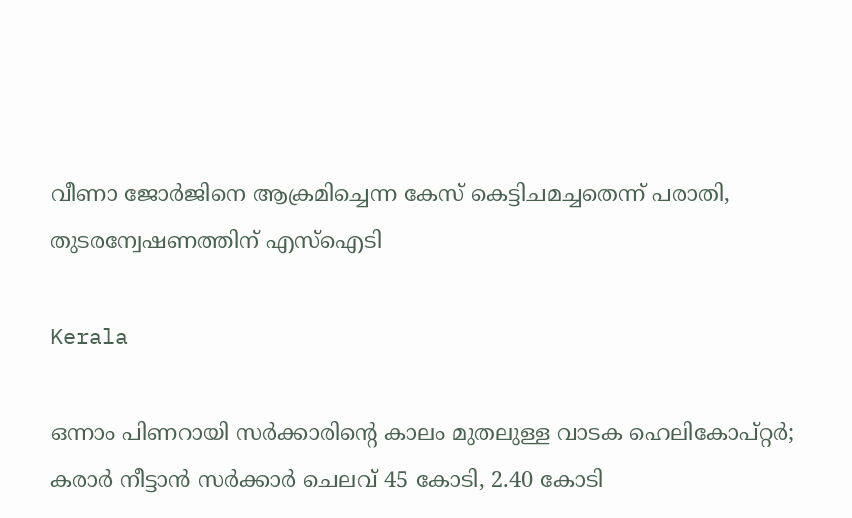വീണാ ജോർജിനെ ആക്രമിച്ചെന്ന കേസ് കെട്ടിചമച്ചതെന്ന് പരാതി, തുടരന്വേഷണത്തിന് എസ്ഐടി

Kerala

ഒന്നാം പിണറായി സര്‍ക്കാരിന്റെ കാലം മുതലുള്ള വാടക ഹെലികോപ്റ്റര്‍; കരാര്‍ നീട്ടാന്‍ സര്‍ക്കാര്‍ ചെലവ് 45 കോടി, 2.40 കോടി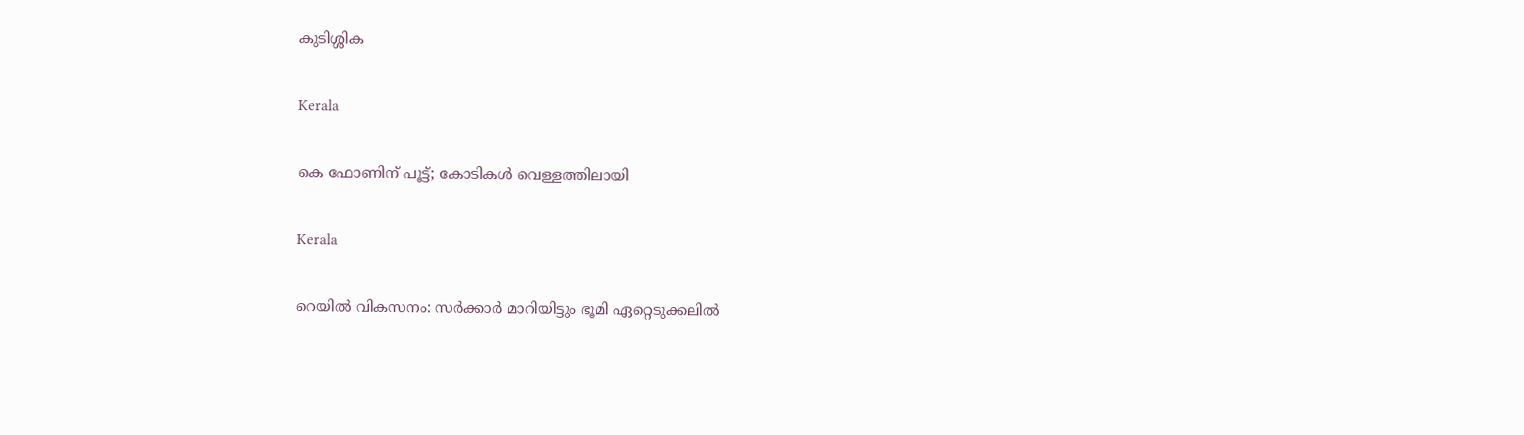കുടിശ്ശിക

Kerala

കെ ഫോണിന് പൂട്ട്; കോടികള്‍ വെള്ളത്തിലായി

Kerala

റെയില്‍ വികസനം: സര്‍ക്കാര്‍ മാറിയിട്ടും ഭൂമി ഏറ്റെടുക്കലില്‍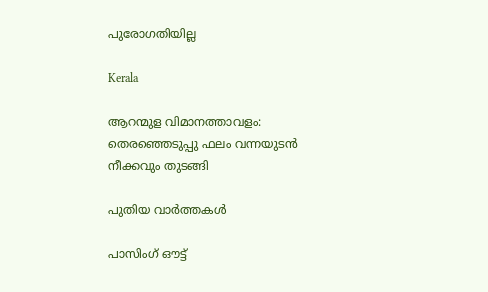പുരോഗതിയില്ല

Kerala

ആറന്മുള വിമാനത്താവളം: തെരഞ്ഞെടുപ്പു ഫലം വന്നയുടന്‍ നീക്കവും തുടങ്ങി

പുതിയ വാര്‍ത്തകള്‍

പാസിംഗ് ഔട്ട്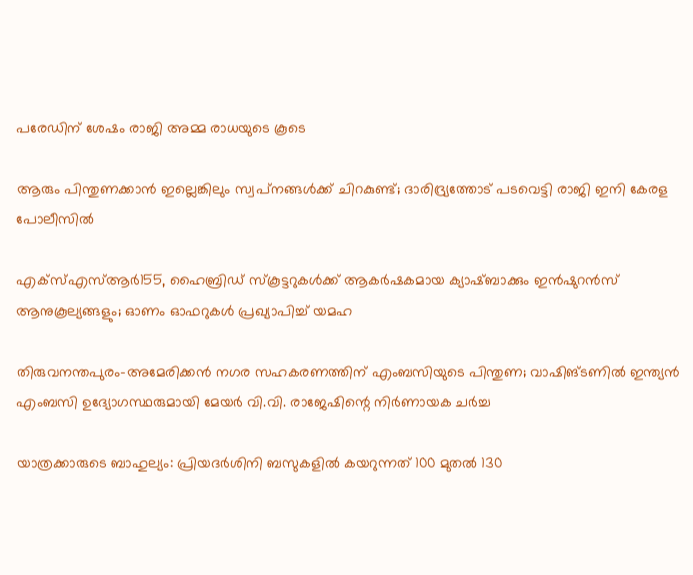പരേഡിന് ശേഷം രാജി അമ്മ രാധയുടെ കൂടെ

ആരും പിന്തുണക്കാന്‍ ഇല്ലെങ്കിലും സ്വപ്‌നങ്ങള്‍ക്ക് ചിറകുണ്ട്; ദാരിദ്ര്യത്തോട് പടവെട്ടി രാജി ഇനി കേരള പോലീസില്‍

എക്സ്എസ്ആർ155, ഹൈബ്രിഡ് സ്കൂട്ടറുകൾക്ക് ആകർഷകമായ ക്യാഷ്ബാക്കും ഇൻഷുറൻസ് ആനുകൂല്യങ്ങളും; ഓണം ഓഫറുകൾ പ്രഖ്യാപിച്ച് യമഹ

തിരുവനന്തപുരം–അമേരിക്കൻ നഗര സഹകരണത്തിന് എംബസിയുടെ പിന്തുണ; വാഷിങ്ടണിൽ ഇന്ത്യൻ എംബസി ഉദ്യോഗസ്ഥരുമായി മേയർ വി.വി. രാജേഷിന്റെ നിർണായക ചർച്ച

യാത്രക്കാരുടെ ബാഹുല്യം: പ്രിയദർശിനി ബസുകളിൽ കയറുന്നത് 100 മുതല്‍ 130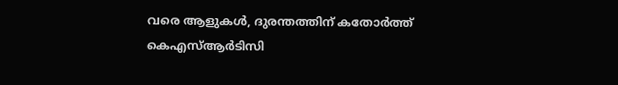വരെ ആളുകൾ, ദുരന്തത്തിന് കതോര്‍ത്ത് കെഎസ്ആര്‍ടിസി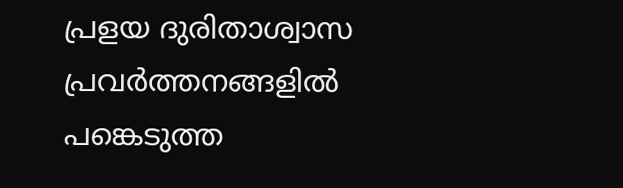പ്രളയ ദുരിതാശ്വാസ പ്രവർത്തനങ്ങളിൽ പങ്കെടുത്ത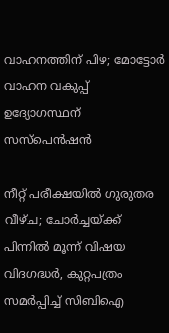വാഹനത്തിന് പിഴ; മോട്ടോർ വാഹന വകുപ്പ് ഉദ്യോഗസ്ഥന് സസ്‌പെൻഷൻ

നീറ്റ് പരീക്ഷയിൽ ഗുരുതര വീഴ്ച; ചോർച്ചയ്‌ക്ക് പിന്നിൽ മൂന്ന് വിഷയ വിദഗദ്ധർ, കുറ്റപത്രം സമർപ്പിച്ച് സിബിഐ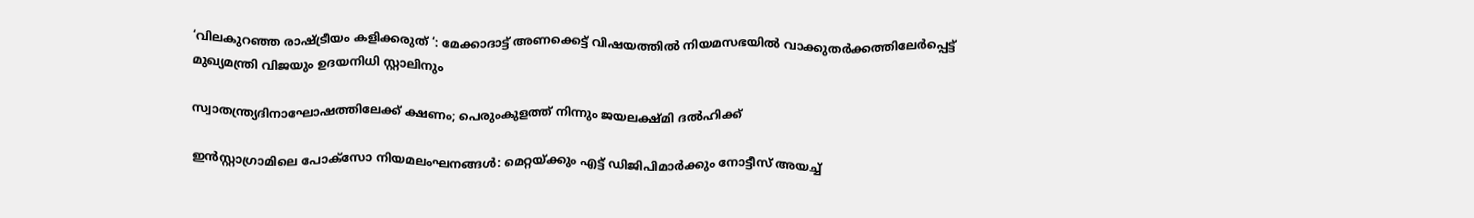‘വിലകുറഞ്ഞ രാഷ്‌ട്രീയം കളിക്കരുത് ‘: മേക്കാദാട്ട് അണക്കെട്ട് വിഷയത്തിൽ നിയമസഭയിൽ വാക്കുതർക്കത്തിലേർപ്പെട്ട് മുഖ്യമന്ത്രി വിജയും ഉദയനിധി സ്റ്റാലിനും

സ്വാതന്ത്ര്യദിനാഘോഷത്തിലേക്ക് ക്ഷണം; പെരുംകുളത്ത് നിന്നും ജയലക്ഷ്മി ദൽഹിക്ക്

ഇൻസ്റ്റാഗ്രാമിലെ പോക്സോ നിയമലംഘനങ്ങൾ: മെറ്റയ്‌ക്കും എട്ട് ഡിജിപിമാർക്കും നോട്ടീസ് അയച്ച്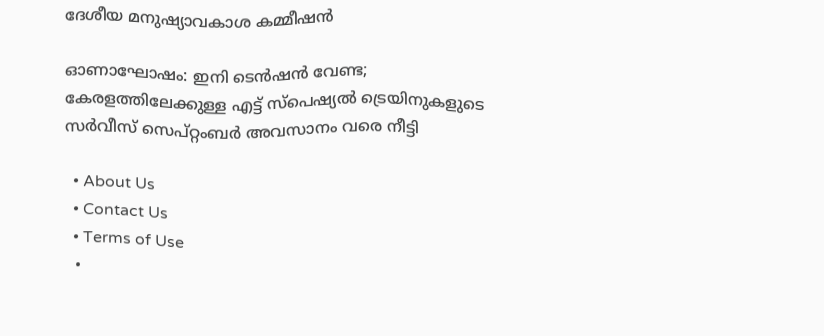ദേശീയ മനുഷ്യാവകാശ കമ്മീഷൻ

ഓണാഘോഷം: ഇനി ടെന്‍ഷന്‍ വേണ്ട; കേരളത്തിലേക്കുള്ള എട്ട്‌ സ്‌പെഷ്യല്‍ ട്രെയിനുകളുടെ സര്‍വീസ് സെപ്റ്റംബര്‍ അവസാനം വരെ നീട്ടി

  • About Us
  • Contact Us
  • Terms of Use
  •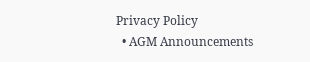Privacy Policy
  • AGM Announcements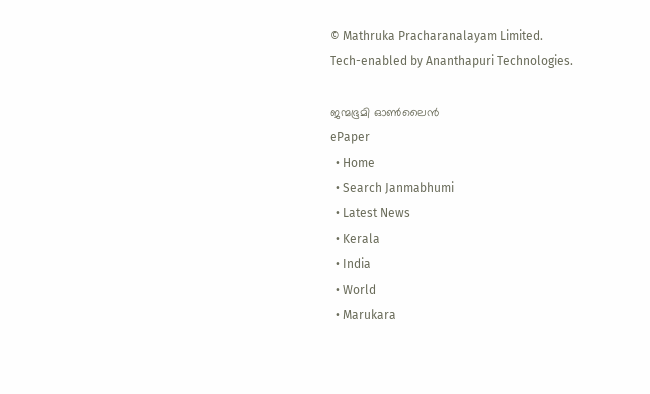© Mathruka Pracharanalayam Limited.
Tech-enabled by Ananthapuri Technologies.

ജന്മഭൂമി ഓണ്‍ലൈന്‍
ePaper
  • Home
  • Search Janmabhumi
  • Latest News
  • Kerala
  • India
  • World
  • Marukara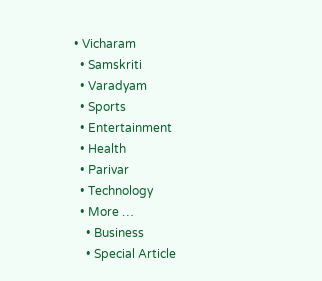• Vicharam
  • Samskriti
  • Varadyam
  • Sports
  • Entertainment
  • Health
  • Parivar
  • Technology
  • More …
    • Business
    • Special Article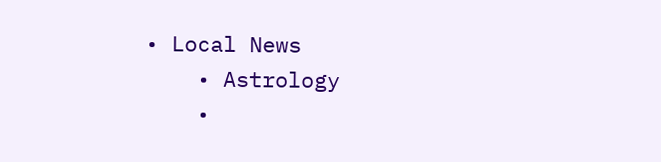• Local News
    • Astrology
    •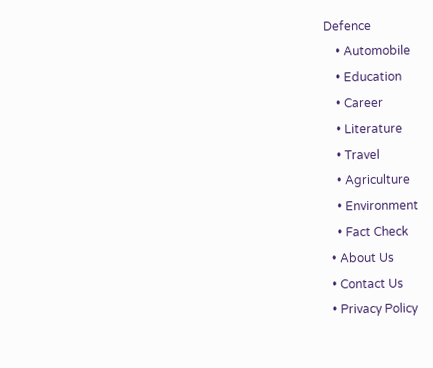Defence
    • Automobile
    • Education
    • Career
    • Literature
    • Travel
    • Agriculture
    • Environment
    • Fact Check
  • About Us
  • Contact Us
  • Privacy Policy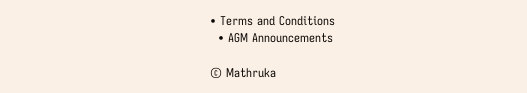• Terms and Conditions
  • AGM Announcements

© Mathruka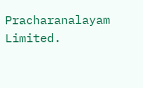Pracharanalayam Limited.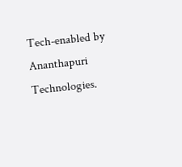Tech-enabled by Ananthapuri Technologies.